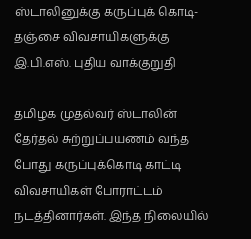ஸ்டாலினுக்கு கருப்புக் கொடி- தஞ்சை விவசாயிகளுக்கு இ.பி.எஸ். புதிய வாக்குறுதி

தமிழக முதல்வர் ஸ்டாலின் தேர்தல் சுற்றுப்பயணம் வந்த போது கருப்புக்கொடி காட்டி விவசாயிகள் போராட்டம் நடத்தினார்கள். இந்த நிலையில்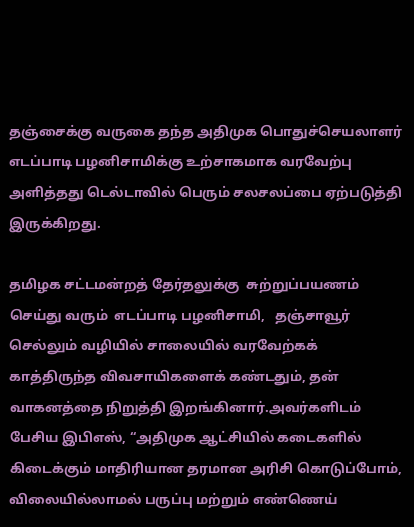தஞ்சைக்கு வருகை தந்த அதிமுக பொதுச்செயலாளர் எடப்பாடி பழனிசாமிக்கு உற்சாகமாக வரவேற்பு அளித்தது டெல்டாவில் பெரும் சலசலப்பை ஏற்படுத்தி இருக்கிறது.

தமிழக சட்டமன்றத் தேர்தலுக்கு  சுற்றுப்பயணம் செய்து வரும்  எடப்பாடி பழனிசாமி,   தஞ்சாவூர் செல்லும் வழியில் சாலையில் வரவேற்கக் காத்திருந்த விவசாயிகளைக் கண்டதும், தன் வாகனத்தை நிறுத்தி இறங்கினார்.அவர்களிடம் பேசிய இபிஎஸ், “அதிமுக ஆட்சியில் கடைகளில் கிடைக்கும் மாதிரியான தரமான அரிசி கொடுப்போம், விலையில்லாமல் பருப்பு மற்றும் எண்ணெய்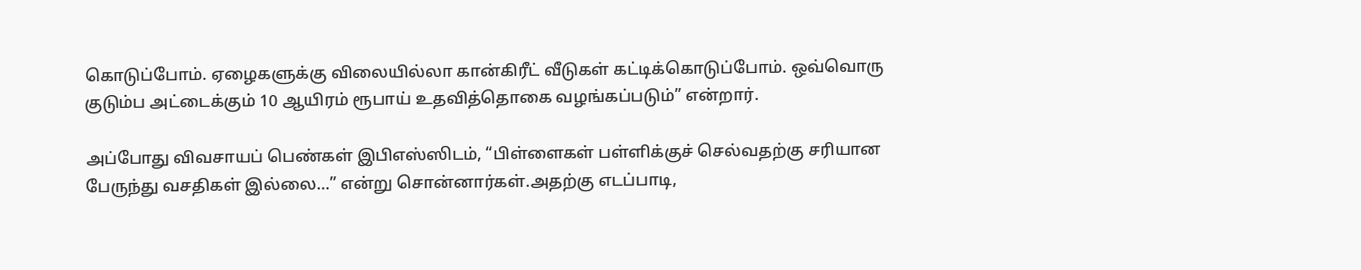கொடுப்போம். ஏழைகளுக்கு விலையில்லா கான்கிரீட் வீடுகள் கட்டிக்கொடுப்போம். ஒவ்வொரு குடும்ப அட்டைக்கும் 10 ஆயிரம் ரூபாய் உதவித்தொகை வழங்கப்படும்” என்றார்.

அப்போது விவசாயப் பெண்கள் இபிஎஸ்ஸிடம், “பிள்ளைகள் பள்ளிக்குச் செல்வதற்கு சரியான பேருந்து வசதிகள் இல்லை…” என்று சொன்னார்கள்.அதற்கு எடப்பாடி,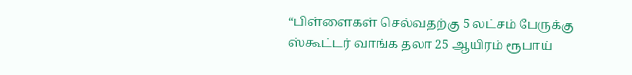“பிள்ளைகள் செல்வதற்கு 5 லட்சம் பேருக்கு ஸ்கூட்டர் வாங்க தலா 25 ஆயிரம் ரூபாய்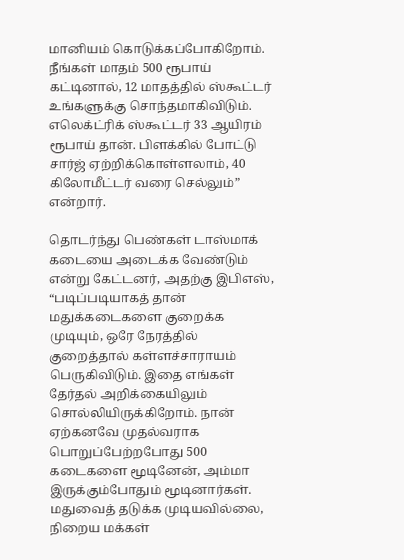மானியம் கொடுக்கப்போகிறோம். நீங்கள் மாதம் 500 ரூபாய் கட்டினால், 12 மாதத்தில் ஸ்கூட்டர் உங்களுக்கு சொந்தமாகிவிடும். எலெக்ட்ரிக் ஸ்கூட்டர் 33 ஆயிரம் ரூபாய் தான். பிளக்கில் போட்டு சார்ஜ் ஏற்றிக்கொள்ளலாம், 40 கிலோமீட்டர் வரை செல்லும்” என்றார்.

தொடர்ந்து பெண்கள் டாஸ்மாக் கடையை அடைக்க வேண்டும் என்று கேட்டனர், அதற்கு இபிஎஸ், “படிப்படியாகத் தான் மதுக்கடைகளை குறைக்க முடியும், ஒரே நேரத்தில் குறைத்தால் கள்ளச்சாராயம் பெருகிவிடும். இதை எங்கள் தேர்தல் அறிக்கையிலும் சொல்லியிருக்கிறோம். நான் ஏற்கனவே முதல்வராக பொறுப்பேற்றபோது 500 கடைகளை மூடினேன், அம்மா இருக்கும்போதும் மூடினார்கள். மதுவைத் தடுக்க முடியவில்லை, நிறைய மக்கள்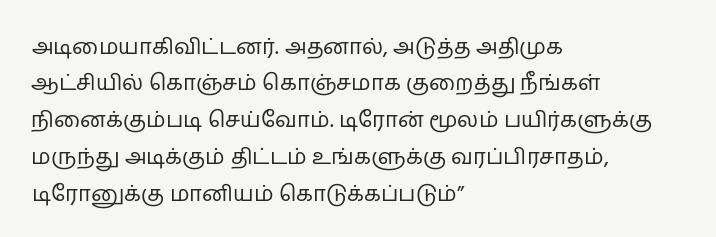அடிமையாகிவிட்டனர். அதனால், அடுத்த அதிமுக ஆட்சியில் கொஞ்சம் கொஞ்சமாக குறைத்து நீங்கள் நினைக்கும்படி செய்வோம். டிரோன் மூலம் பயிர்களுக்கு மருந்து அடிக்கும் திட்டம் உங்களுக்கு வரப்பிரசாதம், டிரோனுக்கு மானியம் கொடுக்கப்படும்”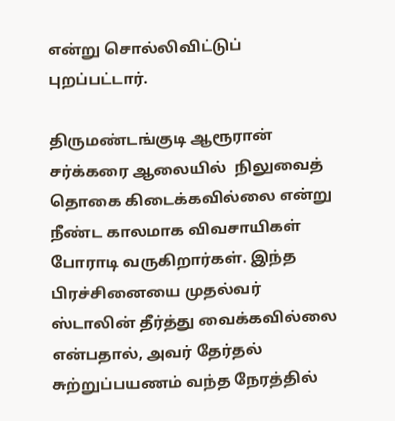என்று சொல்லிவிட்டுப் புறப்பட்டார்.

திருமண்டங்குடி ஆரூரான் சர்க்கரை ஆலையில்  நிலுவைத் தொகை கிடைக்கவில்லை என்று நீண்ட காலமாக விவசாயிகள் போராடி வருகிறார்கள். இந்த பிரச்சினையை முதல்வர் ஸ்டாலின் தீர்த்து வைக்கவில்லை என்பதால், அவர் தேர்தல் சுற்றுப்பயணம் வந்த நேரத்தில்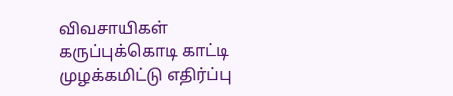விவசாயிகள் கருப்புக்கொடி காட்டி முழக்கமிட்டு எதிர்ப்பு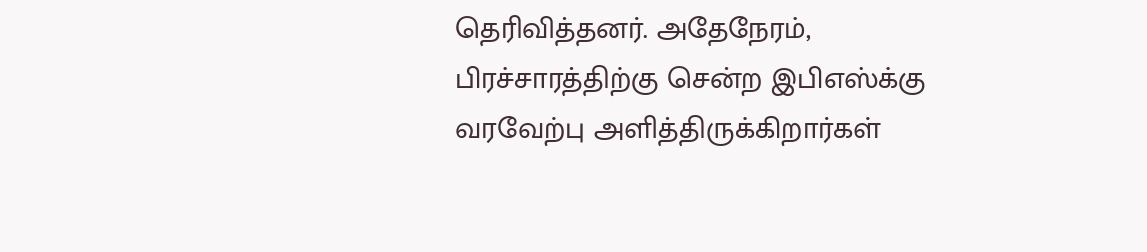தெரிவித்தனர். அதேநேரம், பிரச்சாரத்திற்கு சென்ற இபிஎஸ்க்கு  வரவேற்பு அளித்திருக்கிறார்கள்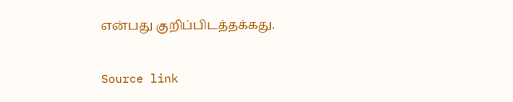என்பது குறிப்பிடத்தக்கது.

Source link